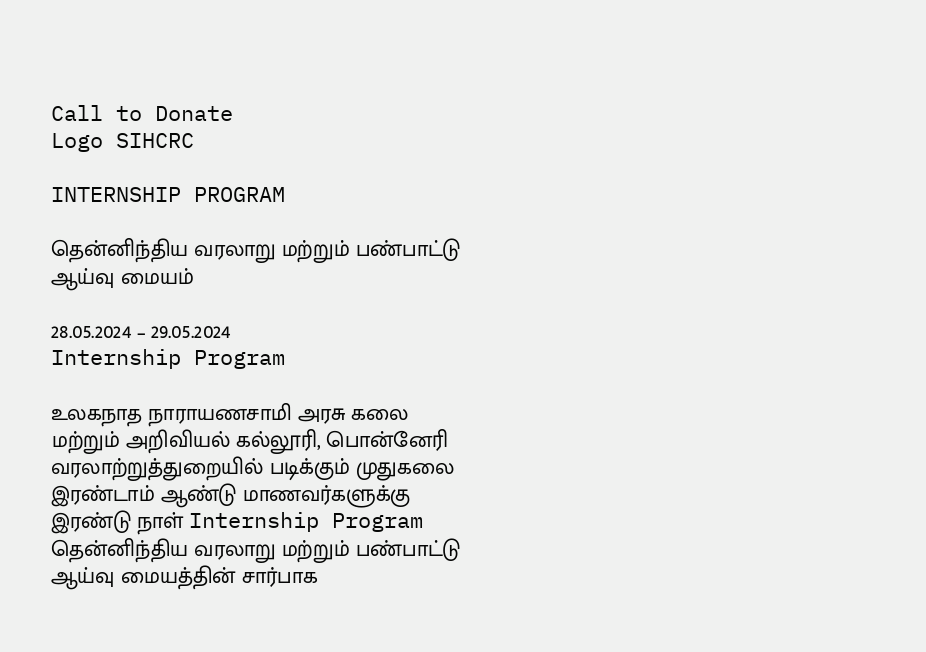Call to Donate
Logo SIHCRC

INTERNSHIP PROGRAM

தென்னிந்திய வரலாறு மற்றும் பண்பாட்டு ஆய்வு மையம்

28.05.2024 – 29.05.2024 Internship Program

உலகநாத நாராயணசாமி அரசு கலை மற்றும் அறிவியல் கல்லூரி, பொன்னேரி வரலாற்றுத்துறையில் படிக்கும் முதுகலை இரண்டாம் ஆண்டு மாணவர்களுக்கு இரண்டு நாள் Internship Program தென்னிந்திய வரலாறு மற்றும் பண்பாட்டு ஆய்வு மையத்தின் சார்பாக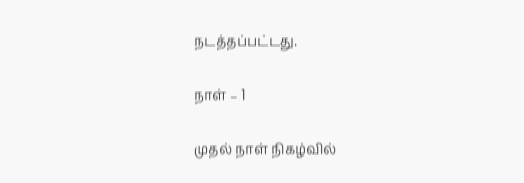நடத்தப்பட்டது.

நாள் – 1

முதல் நாள் நிகழ்வில்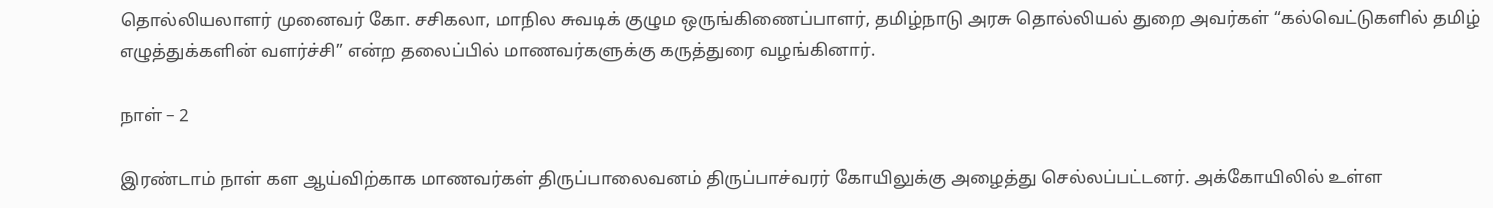தொல்லியலாளர் முனைவர் கோ. சசிகலா, மாநில சுவடிக் குழும ஒருங்கிணைப்பாளர், தமிழ்நாடு அரசு தொல்லியல் துறை அவர்கள் “கல்வெட்டுகளில் தமிழ் எழுத்துக்களின் வளர்ச்சி” என்ற தலைப்பில் மாணவர்களுக்கு கருத்துரை வழங்கினார்.

நாள் – 2

இரண்டாம் நாள் கள ஆய்விற்காக மாணவர்கள் திருப்பாலைவனம் திருப்பாச்வரர் கோயிலுக்கு அழைத்து செல்லப்பட்டனர். அக்கோயிலில் உள்ள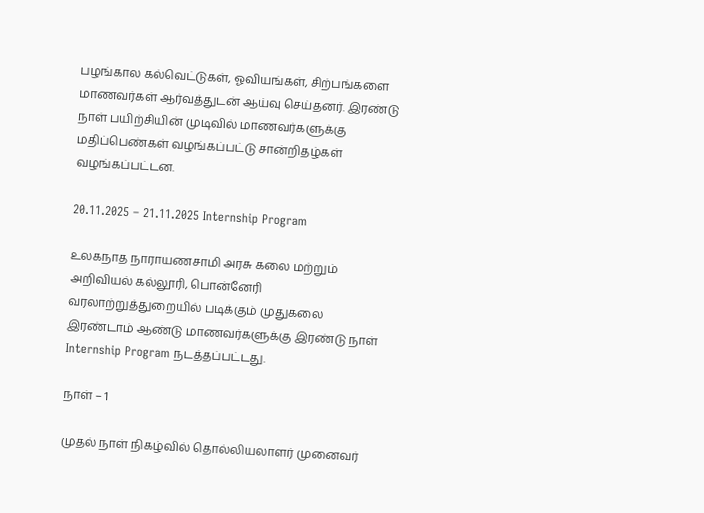பழங்கால கல்வெட்டுகள், ஓவியங்கள், சிற்பங்களை மாணவர்கள் ஆர்வத்துடன் ஆய்வு செய்தனர். இரண்டு நாள் பயிற்சியின் முடிவில் மாணவர்களுக்கு மதிப்பெண்கள் வழங்கப்பட்டு சான்றிதழ்கள் வழங்கப்பட்டன.

20.11.2025 – 21.11.2025 Internship Program

உலகநாத நாராயணசாமி அரசு கலை மற்றும் அறிவியல் கல்லூரி, பொன்னேரி வரலாற்றுத்துறையில் படிக்கும் முதுகலை இரண்டாம் ஆண்டு மாணவர்களுக்கு இரண்டு நாள் Internship Program நடத்தப்பட்டது.

நாள் – 1

முதல் நாள் நிகழ்வில் தொல்லியலாளர் முனைவர்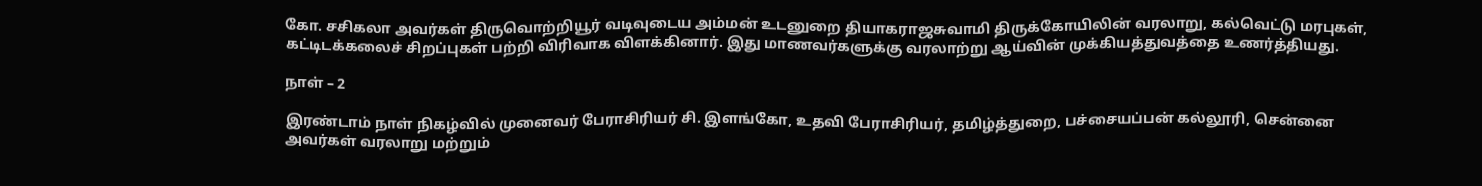கோ. சசிகலா அவர்கள் திருவொற்றியூர் வடிவுடைய அம்மன் உடனுறை தியாகராஜசுவாமி திருக்கோயிலின் வரலாறு, கல்வெட்டு மரபுகள், கட்டிடக்கலைச் சிறப்புகள் பற்றி விரிவாக விளக்கினார். இது மாணவர்களுக்கு வரலாற்று ஆய்வின் முக்கியத்துவத்தை உணர்த்தியது.

நாள் – 2

இரண்டாம் நாள் நிகழ்வில் முனைவர் பேராசிரியர் சி. இளங்கோ, உதவி பேராசிரியர், தமிழ்த்துறை, பச்சையப்பன் கல்லூரி, சென்னை அவர்கள் வரலாறு மற்றும்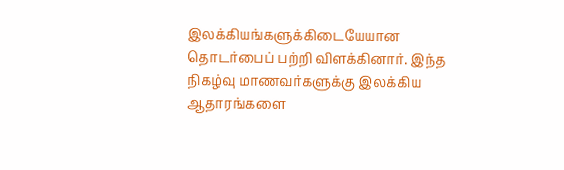இலக்கியங்களுக்கிடையேயான தொடர்பைப் பற்றி விளக்கினார். இந்த நிகழ்வு மாணவர்களுக்கு இலக்கிய ஆதாரங்களை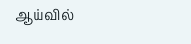ஆய்வில்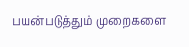பயன்படுத்தும் முறைகளை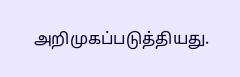அறிமுகப்படுத்தியது.